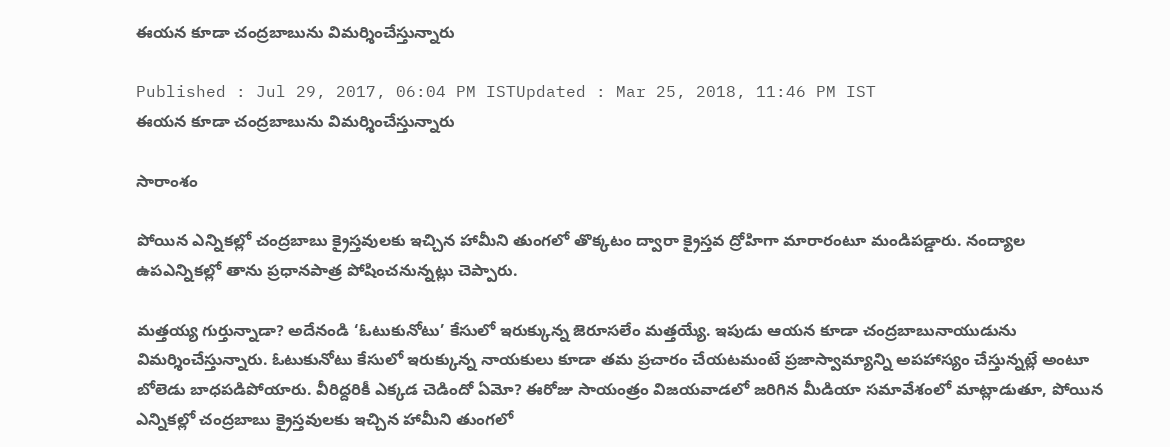ఈయన కూడా చంద్రబాబును విమర్శించేస్తున్నారు

Published : Jul 29, 2017, 06:04 PM ISTUpdated : Mar 25, 2018, 11:46 PM IST
ఈయన కూడా చంద్రబాబును విమర్శించేస్తున్నారు

సారాంశం

పోయిన ఎన్నికల్లో చంద్రబాబు క్రైస్తవులకు ఇచ్చిన హామీని తుంగలో తొక్కటం ద్వారా క్రైస్తవ ద్రోహిగా మారారంటూ మండిపడ్డారు. నంద్యాల ఉపఎన్నికల్లో తాను ప్రధానపాత్ర పోషించనున్నట్లు చెప్పారు.

మత్తయ్య గుర్తున్నాడా? అదేనండి ‘ఓటుకునోటు’ కేసులో ఇరుక్కున్న జెరూసలేం మత్తయ్యే. ఇపుడు ఆయన కూడా చంద్రబాబునాయుడును విమర్శించేస్తున్నారు. ఓటుకునోటు కేసులో ఇరుక్కున్న నాయకులు కూడా తమ ప్రచారం చేయటమంటే ప్రజాస్వామ్యాన్ని అపహాస్యం చేస్తున్నట్లే అంటూ బోలెడు బాధపడిపోయారు. వీరిద్దరికీ ఎక్కడ చెడిందో ఏమో? ఈరోజు సాయంత్రం విజయవాడలో జరిగిన మీడియా సమావేశంలో మాట్లాడుతూ, పోయిన ఎన్నికల్లో చంద్రబాబు క్రైస్తవులకు ఇచ్చిన హామీని తుంగలో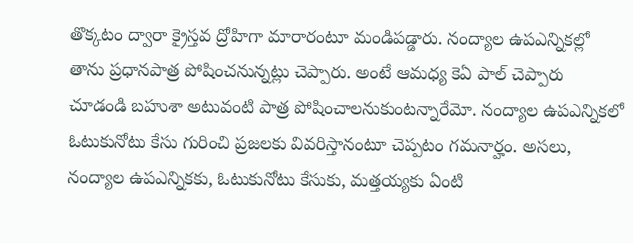తొక్కటం ద్వారా క్రైస్తవ ద్రోహిగా మారారంటూ మండిపడ్డారు. నంద్యాల ఉపఎన్నికల్లో తాను ప్రధానపాత్ర పోషించనున్నట్లు చెప్పారు. అంటే ఆమధ్య కెఏ పాల్ చెప్పారు చూడండి బహుశా అటువంటి పాత్ర పోషించాలనుకుంటన్నారేమో. నంద్యాల ఉపఎన్నికలో ఓటుకునోటు కేసు గురించి ప్రజలకు వివరిస్తానంటూ చెప్పటం గమనార్హం. అసలు, నంద్యాల ఉపఎన్నికకు, ఓటుకునోటు కేసుకు, మత్తయ్యకు ఏంటి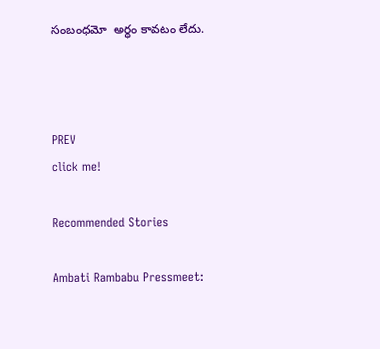సంబంధమో  అర్ధం కావటం లేదు.



PREV
click me!

Recommended Stories

Ambati Rambabu Pressmeet: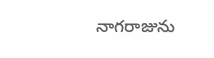నాగరాజును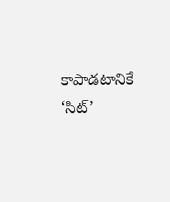కాపాడటానికే ‘సిట్‌’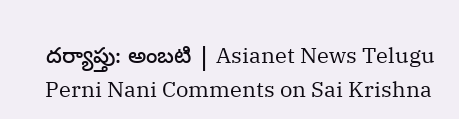దర్యాప్తు: అంబటి | Asianet News Telugu
Perni Nani Comments on Sai Krishna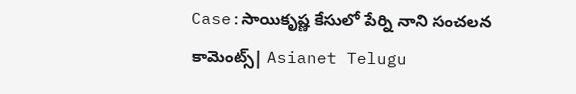Case:సాయికృష్ణ కేసులో పేర్ని నాని సంచలన కామెంట్స్| Asianet Telugu